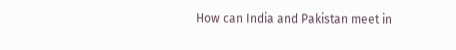How can India and Pakistan meet in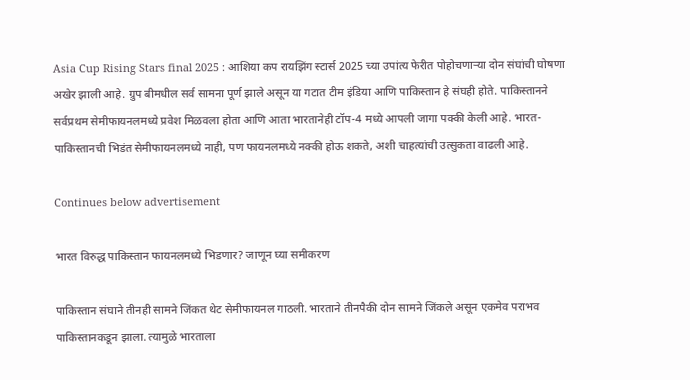Asia Cup Rising Stars final 2025 : आशिया कप रायझिंग स्टार्स 2025 च्या उपांत्य फेरीत पोहोचणाऱ्या दोन संघांची घोषणा अखेर झाली आहे. ग्रुप बीमधील सर्व सामना पूर्ण झाले असून या गटात टीम इंडिया आणि पाकिस्तान हे संघही होते. पाकिस्तानने सर्वप्रथम सेमीफायनलमध्ये प्रवेश मिळवला होता आणि आता भारतानेही टॉप-4 मध्ये आपली जागा पक्की केली आहे. भारत-पाकिस्तानची भिडंत सेमीफायनलमध्ये नाही, पण फायनलमध्ये नक्की होऊ शकते, अशी चाहत्यांची उत्सुकता वाढली आहे.

Continues below advertisement

भारत विरुद्ध पाकिस्तान फायनलमध्ये भिडणार? जाणून घ्या समीकरण

पाकिस्तान संघाने तीनही सामने जिंकत थेट सेमीफायनल गाठली. भारताने तीनपैकी दोन सामने जिंकले असून एकमेव पराभव पाकिस्तानकडून झाला. त्यामुळे भारताला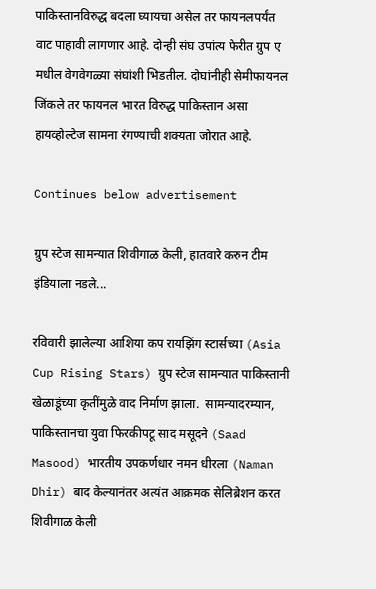पाकिस्तानविरुद्ध बदला घ्यायचा असेल तर फायनलपर्यंत वाट पाहावी लागणार आहे. दोन्ही संघ उपांत्य फेरीत ग्रुप ए मधील वेगवेगळ्या संघांशी भिडतील. दोघांनीही सेमीफायनल जिंकले तर फायनल भारत विरुद्ध पाकिस्तान असा हायव्होल्टेज सामना रंगण्याची शक्यता जोरात आहे.

Continues below advertisement

ग्रुप स्टेज सामन्यात शिवीगाळ केली, हातवारे करुन टीम इंडियाला नडले...

रविवारी झालेल्या आशिया कप रायझिंग स्टार्सच्या (Asia Cup Rising Stars) ग्रुप स्टेज सामन्यात पाकिस्तानी खेळाडूंच्या कृतींमुळे वाद निर्माण झाला.  सामन्यादरम्यान, पाकिस्तानचा युवा फिरकीपटू साद मसूदने (Saad Masood) भारतीय उपकर्णधार नमन धीरला (Naman Dhir) बाद केल्यानंतर अत्यंत आक्रमक सेलिब्रेशन करत शिवीगाळ केली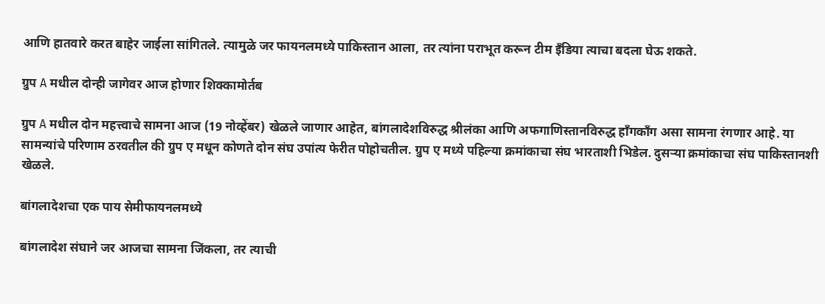आणि हातवारे करत बाहेर जाईला सांगितले. त्यामुळे जर फायनलमध्ये पाकिस्तान आला, तर त्यांना पराभूत करून टीम इँडिया त्याचा बदला घेऊ शकते.

ग्रुप A मधील दोन्ही जागेवर आज होणार शिक्कामोर्तब

ग्रुप A मधील दोन महत्त्वाचे सामना आज (19 नोव्हेंबर) खेळले जाणार आहेत, बांगलादेशविरुद्ध श्रीलंका आणि अफगाणिस्तानविरुद्ध हाँगकाँग असा सामना रंगणार आहे. या सामन्यांचे परिणाम ठरवतील की ग्रुप ए मधून कोणते दोन संघ उपांत्य फेरीत पोहोचतील. ग्रुप ए मध्ये पहिल्या क्रमांकाचा संघ भारताशी भिडेल. दुसऱ्या क्रमांकाचा संघ पाकिस्तानशी खेळले.

बांगलादेशचा एक पाय सेमीफायनलमध्ये

बांगलादेश संघाने जर आजचा सामना जिंकला, तर त्याची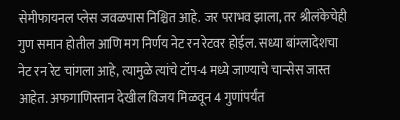सेमीफायनल प्लेस जवळपास निश्चित आहे. जर पराभव झाला, तर श्रीलंकेचेही गुण समान होतील आणि मग निर्णय नेट रन रेटवर होईल. सध्या बांग्लादेशचा नेट रन रेट चांगला आहे, त्यामुळे त्यांचे टॉप-4 मध्ये जाण्याचे चान्सेस जास्त आहेत. अफगाणिस्तान देखील विजय मिळवून 4 गुणांपर्यंत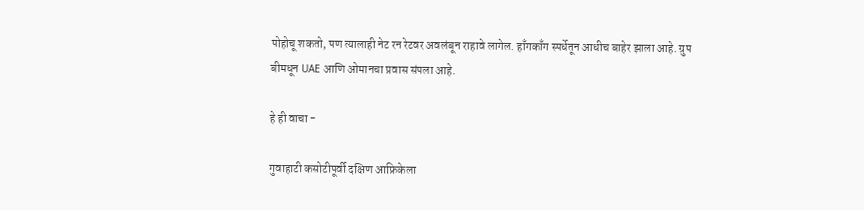पोहोचू शकतो, पण त्यालाही नेट रन रेटवर अवलंबून राहावे लागेल. हाँगकाँग स्पर्धेतून आधीच बाहेर झाला आहे. ग्रुप बीमधून UAE आणि ओमानचा प्रवास संपला आहे.

हे ही वाचा -

गुवाहाटी कसोटीपूर्वी दक्षिण आफ्रिकेला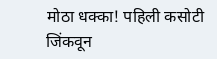मोठा धक्का! पहिली कसोटी जिंकवून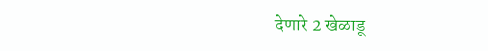देणारे 2 खेळाडू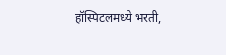हॉस्पिटलमध्ये भरती,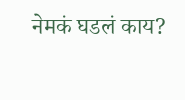नेमकं घडलं काय?